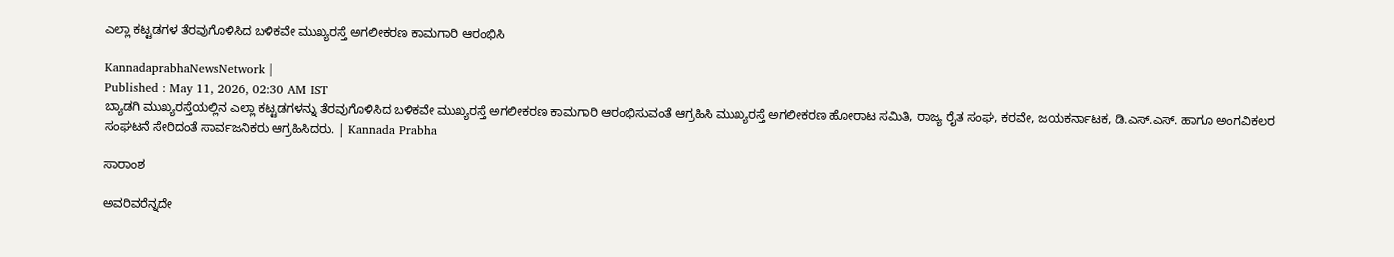ಎಲ್ಲಾ ಕಟ್ಟಡಗಳ ತೆರವುಗೊಳಿಸಿದ ಬಳಿಕವೇ ಮುಖ್ಯರಸ್ತೆ ಅಗಲೀಕರಣ ಕಾಮಗಾರಿ ಆರಂಭಿಸಿ

KannadaprabhaNewsNetwork |
Published : May 11, 2026, 02:30 AM IST
ಬ್ಯಾಡಗಿ ಮುಖ್ಯರಸ್ತೆಯಲ್ಲಿನ ಎಲ್ಲಾ ಕಟ್ಟಡಗಳನ್ನು ತೆರವುಗೊಳಿಸಿದ ಬಳಿಕವೇ ಮುಖ್ಯರಸ್ತೆ ಅಗಲೀಕರಣ ಕಾಮಗಾರಿ ಆರಂಭಿಸುವಂತೆ ಆಗ್ರಹಿಸಿ ಮುಖ್ಯರಸ್ತೆ ಅಗಲೀಕರಣ ಹೋರಾಟ ಸಮಿತಿ, ರಾಜ್ಯ ರೈತ ಸಂಘ, ಕರವೇ, ಜಯಕರ್ನಾಟಕ, ಡಿ.ಎಸ್.ಎಸ್. ಹಾಗೂ ಅಂಗವಿಕಲರ ಸಂಘಟನೆ ಸೇರಿದಂತೆ ಸಾರ್ವಜನಿಕರು ಆಗ್ರಹಿಸಿದರು. | Kannada Prabha

ಸಾರಾಂಶ

ಅವರಿವರೆನ್ನದೇ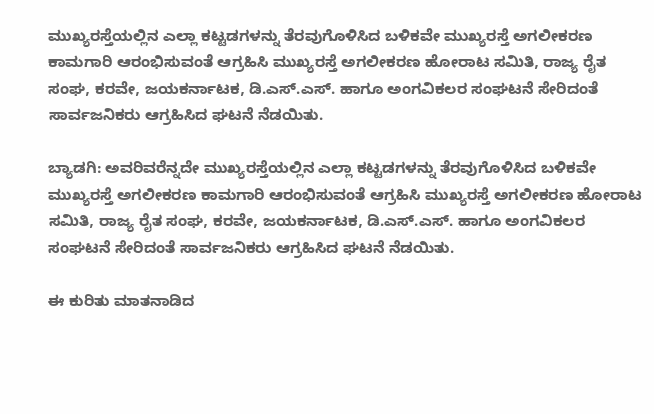ಮುಖ್ಯರಸ್ತೆಯಲ್ಲಿನ ಎಲ್ಲಾ ಕಟ್ಟಡಗಳನ್ನು ತೆರವುಗೊಳಿಸಿದ ಬಳಿಕವೇ ಮುಖ್ಯರಸ್ತೆ ಅಗಲೀಕರಣ ಕಾಮಗಾರಿ ಆರಂಭಿಸುವಂತೆ ಆಗ್ರಹಿಸಿ ಮುಖ್ಯರಸ್ತೆ ಅಗಲೀಕರಣ ಹೋರಾಟ ಸಮಿತಿ, ರಾಜ್ಯ ರೈತ ಸಂಘ, ಕರವೇ, ಜಯಕರ್ನಾಟಕ, ಡಿ.ಎಸ್.ಎಸ್. ಹಾಗೂ ಅಂಗವಿಕಲರ ಸಂಘಟನೆ ಸೇರಿದಂತೆ ಸಾರ್ವಜನಿಕರು ಆಗ್ರಹಿಸಿದ ಘಟನೆ ನೆಡಯಿತು.

ಬ್ಯಾಡಗಿ: ಅವರಿವರೆನ್ನದೇ ಮುಖ್ಯರಸ್ತೆಯಲ್ಲಿನ ಎಲ್ಲಾ ಕಟ್ಟಡಗಳನ್ನು ತೆರವುಗೊಳಿಸಿದ ಬಳಿಕವೇ ಮುಖ್ಯರಸ್ತೆ ಅಗಲೀಕರಣ ಕಾಮಗಾರಿ ಆರಂಭಿಸುವಂತೆ ಆಗ್ರಹಿಸಿ ಮುಖ್ಯರಸ್ತೆ ಅಗಲೀಕರಣ ಹೋರಾಟ ಸಮಿತಿ, ರಾಜ್ಯ ರೈತ ಸಂಘ, ಕರವೇ, ಜಯಕರ್ನಾಟಕ, ಡಿ.ಎಸ್.ಎಸ್. ಹಾಗೂ ಅಂಗವಿಕಲರ ಸಂಘಟನೆ ಸೇರಿದಂತೆ ಸಾರ್ವಜನಿಕರು ಆಗ್ರಹಿಸಿದ ಘಟನೆ ನೆಡಯಿತು.

ಈ ಕುರಿತು ಮಾತನಾಡಿದ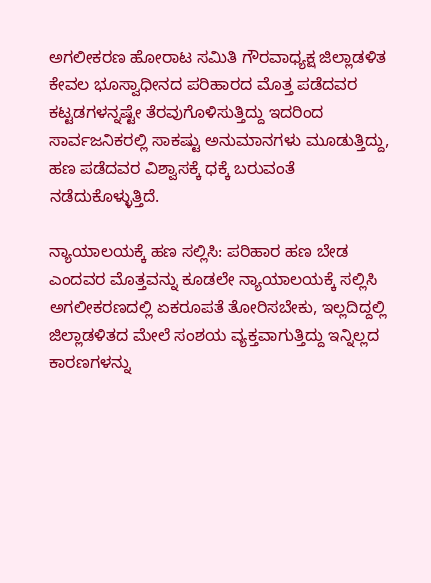ಅಗಲೀಕರಣ ಹೋರಾಟ ಸಮಿತಿ ಗೌರವಾಧ್ಯಕ್ಷ ಜಿಲ್ಲಾಡಳಿತ ಕೇವಲ ಭೂಸ್ವಾಧೀನದ ಪರಿಹಾರದ ಮೊತ್ತ ಪಡೆದವರ ಕಟ್ಟಡಗಳನ್ನಷ್ಟೇ ತೆರವುಗೊಳಿಸುತ್ತಿದ್ದು ಇದರಿಂದ ಸಾರ್ವಜನಿಕರಲ್ಲಿ ಸಾಕಷ್ಟು ಅನುಮಾನಗಳು ಮೂಡುತ್ತಿದ್ದು, ಹಣ ಪಡೆದವರ ವಿಶ್ವಾಸಕ್ಕೆ ಧಕ್ಕೆ ಬರುವಂತೆ ನಡೆದುಕೊಳ್ಳುತ್ತಿದೆ.

ನ್ಯಾಯಾಲಯಕ್ಕೆ ಹಣ ಸಲ್ಲಿಸಿ: ಪರಿಹಾರ ಹಣ ಬೇಡ ಎಂದವರ ಮೊತ್ತವನ್ನು ಕೂಡಲೇ ನ್ಯಾಯಾಲಯಕ್ಕೆ ಸಲ್ಲಿಸಿ ಅಗಲೀಕರಣದಲ್ಲಿ ಏಕರೂಪತೆ ತೋರಿಸಬೇಕು, ಇಲ್ಲದಿದ್ದಲ್ಲಿ ಜಿಲ್ಲಾಡಳಿತದ ಮೇಲೆ ಸಂಶಯ ವ್ಯಕ್ತವಾಗುತ್ತಿದ್ದು ಇನ್ನಿಲ್ಲದ ಕಾರಣಗಳನ್ನು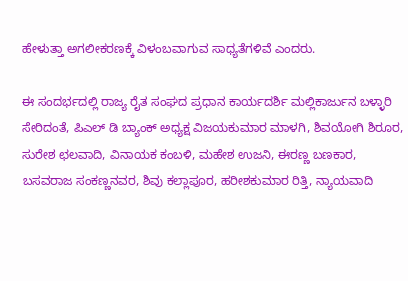ಹೇಳುತ್ತಾ ಅಗಲೀಕರಣಕ್ಕೆ ವಿಳಂಬವಾಗುವ ಸಾಧ್ಯತೆಗಳಿವೆ ಎಂದರು.

ಈ ಸಂದರ್ಭದಲ್ಲಿ ರಾಜ್ಯ ರೈತ ಸಂಘದ ಪ್ರಧಾನ ಕಾರ್ಯದರ್ಶಿ ಮಲ್ಲಿಕಾರ್ಜುನ ಬಳ್ಳಾರಿ ಸೇರಿದಂತೆ, ಪಿಎಲ್ ಡಿ ಬ್ಯಾಂಕ್ ಅಧ್ಯಕ್ಷ ವಿಜಯಕುಮಾರ ಮಾಳಗಿ, ಶಿವಯೋಗಿ ಶಿರೂರ, ಸುರೇಶ ಛಲವಾದಿ, ವಿನಾಯಕ ಕಂಬಳಿ, ಮಹೇಶ ಉಜನಿ, ಈರಣ್ಣ ಬಣಕಾರ, ಬಸವರಾಜ ಸಂಕಣ್ಣನವರ, ಶಿವು ಕಲ್ಲಾಪೂರ, ಹರೀಶಕುಮಾರ ರಿತ್ತಿ, ನ್ಯಾಯವಾದಿ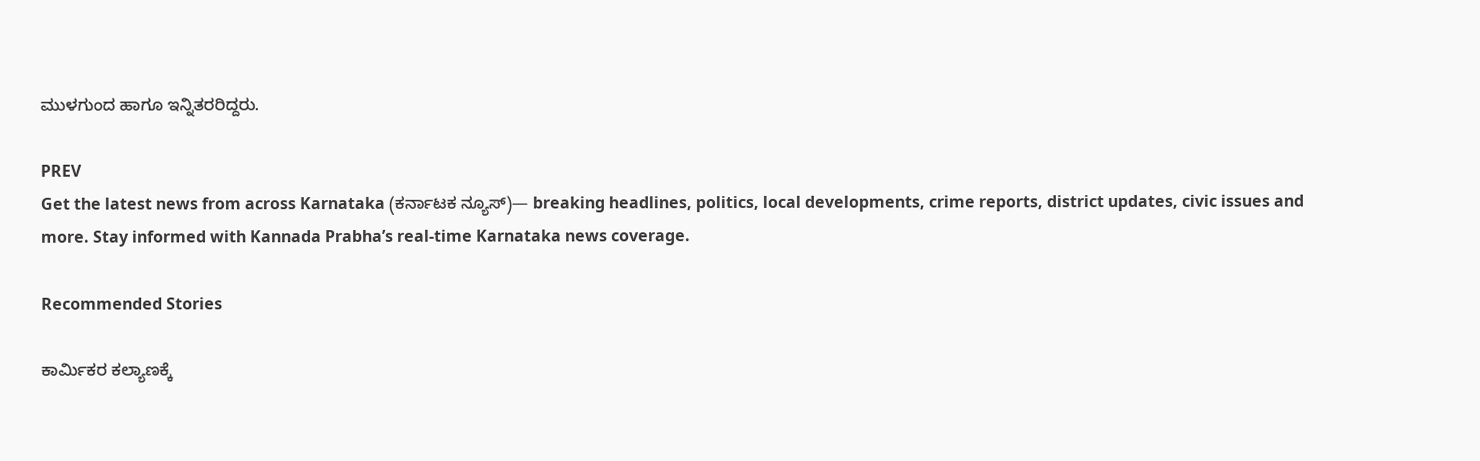ಮುಳಗುಂದ ಹಾಗೂ ಇನ್ನಿತರರಿದ್ದರು.

PREV
Get the latest news from across Karnataka (ಕರ್ನಾಟಕ ನ್ಯೂಸ್)— breaking headlines, politics, local developments, crime reports, district updates, civic issues and more. Stay informed with Kannada Prabha’s real‑time Karnataka news coverage.

Recommended Stories

ಕಾರ್ಮಿಕರ ಕಲ್ಯಾಣಕ್ಕೆ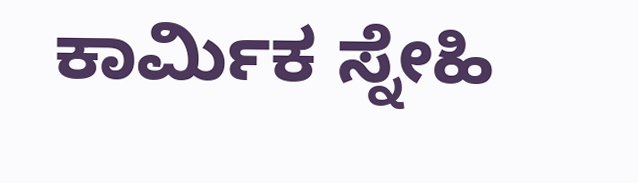ಕಾರ್ಮಿಕ ಸ್ನೇಹಿ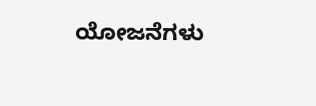ಯೋಜನೆಗಳು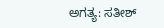ಅಗತ್ಯ: ಸತೀಶ್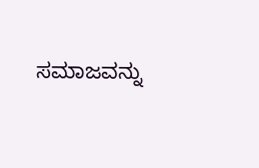ಸಮಾಜವನ್ನು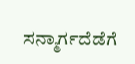ಸನ್ಮಾರ್ಗದೆಡೆಗೆ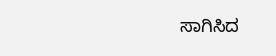ಸಾಗಿಸಿದ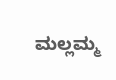ಮಲ್ಲಮ್ಮ